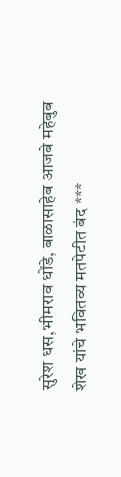सुरेश धस,भीमराव धोंडे, बाळासाहेब आजबे महेबुब शेख यांचे भवितव्य मतपेटीत बंद ***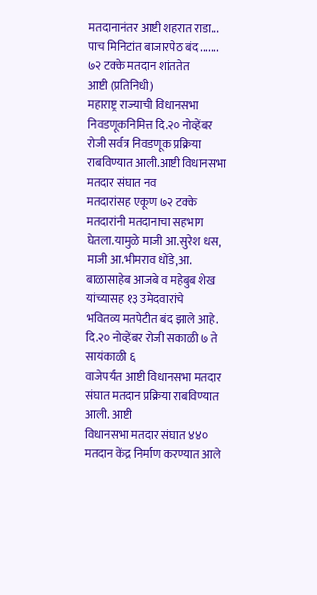मतदानानंतर आष्टी शहरात राडा... पाच मिनिटांत बाजारपेठ बंद ....... ७२ टक्के मतदान शांततेत
आष्टी (प्रतिनिधी)
महाराष्ट्र राज्याची विधानसभा निवडणूकनिमित्त दि.२० नोव्हेंबर
रोजी सर्वत्र निवडणूक प्रक्रिया राबविण्यात आली.आष्टी विधानसभा मतदार संघात नव
मतदारांसह एकूण ७२ टक्के मतदारांनी मतदानाचा सहभाग घेतला.यामुळे माजी आ.सुरेश धस,
माजी आ.भीमराव धोंडे,आ. बाळासाहेब आजबे व महेबुब शेख यांच्यासह १३ उमेदवारांचे
भवितव्य मतपेटीत बंद झाले आहे. दि.२० नोव्हेंबर रोजी सकाळी ७ ते सायंकाळी ६
वाजेपर्यंत आष्टी विधानसभा मतदार संघात मतदान प्रक्रिया राबविण्यात आली. आष्टी
विधानसभा मतदार संघात ४४० मतदान केंद्र निर्माण करण्यात आले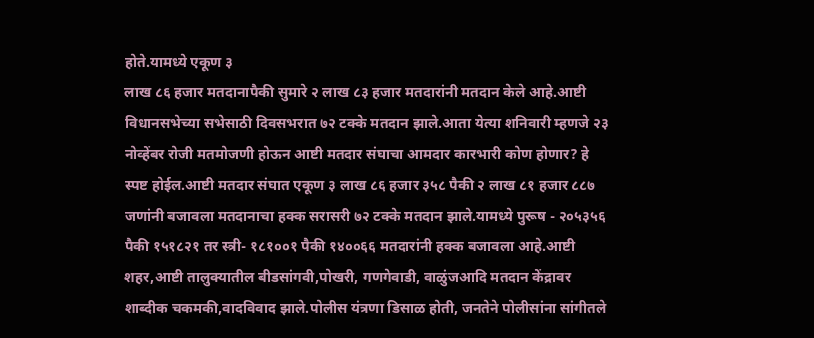होते.यामध्ये एकूण ३
लाख ८६ हजार मतदानापैकी सुमारे २ लाख ८३ हजार मतदारांनी मतदान केले आहे.आष्टी
विधानसभेच्या सभेसाठी दिवसभरात ७२ टक्के मतदान झाले.आता येत्या शनिवारी म्हणजे २३
नोव्हेंबर रोजी मतमोजणी होऊन आष्टी मतदार संघाचा आमदार कारभारी कोण होणार? हे
स्पष्ट होईल.आष्टी मतदार संघात एकूण ३ लाख ८६ हजार ३५८ पैकी २ लाख ८१ हजार ८८७
जणांनी बजावला मतदानाचा हक्क सरासरी ७२ टक्के मतदान झाले.यामध्ये पुरूष - २०५३५६
पैकी १५१८२१ तर स्त्री- १८१००१ पैकी १४००६६ मतदारांनी हक्क बजावला आहे.आष्टी
शहर,आष्टी तालुक्यातील बीडसांगवी,पोखरी, गणगेवाडी, वाळुंजआदि मतदान केंद्रावर
शाब्दीक चकमकी,वादविवाद झाले.पोलीस यंत्रणा डिसाळ होती, जनतेने पोलीसांना सांगीतले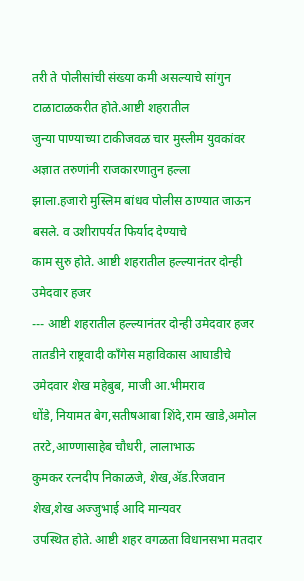तरी ते पोलीसांची संख्या कमी असल्याचे सांगुन टाळाटाळकरीत होते.आष्टी शहरातील
जुन्या पाण्याच्या टाकीजवळ चार मुस्लीम युवकांवर अज्ञात तरुणांनी राजकारणातुन हल्ला
झाला.हजारो मुस्लिम बांधव पोलीस ठाण्यात जाऊन बसले. व उशीरापर्यत फिर्याद देण्याचे
काम सुरु होते. आष्टी शहरातील हल्ल्यानंतर दोन्ही उमेदवार हजर
--- आष्टी शहरातील हल्ल्यानंतर दोन्ही उमेदवार हजर
तातडीने राष्ट्रवादी काँगेस महाविकास आघाडीचे उमेदवार शेख महेबुब, माजी आ.भीमराव
धोंडे, नियामत बेग,सतीषआबा शिंदे,राम खाडे,अमोल तरटे,आण्णासाहेब चौधरी, लालाभाऊ
कुमकर रत्नदीप निकाळजे, शेख,ॲड.रिजवान शेख,शेख अज्जुभाई आदि मान्यवर
उपस्थित होते. आष्टी शहर वगळता विधानसभा मतदार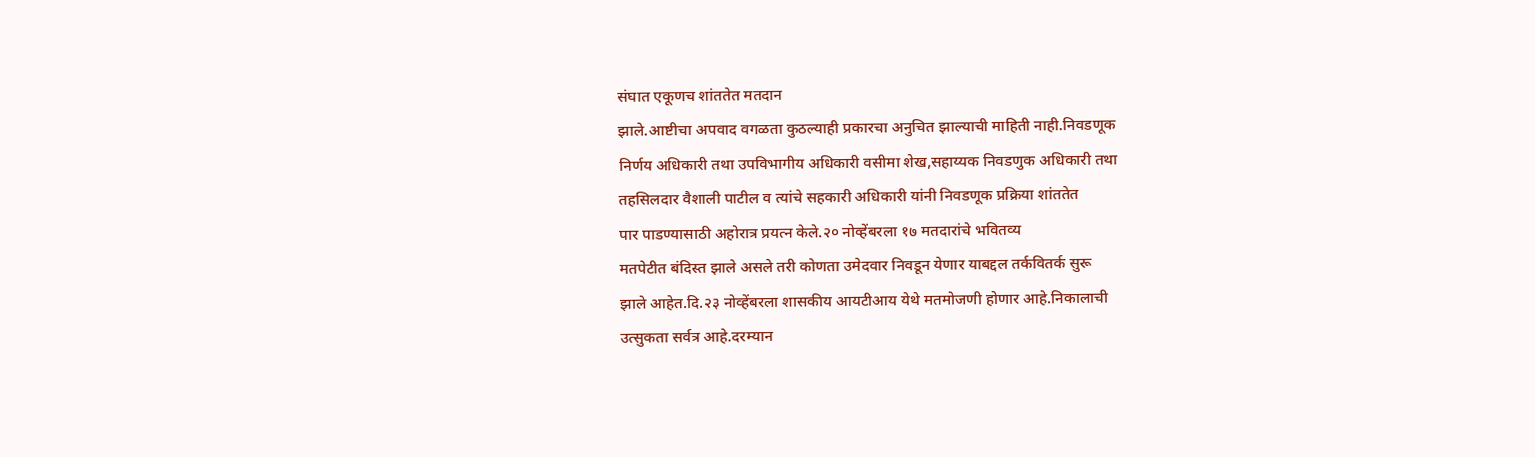संघात एकूणच शांततेत मतदान
झाले.आष्टीचा अपवाद वगळता कुठल्याही प्रकारचा अनुचित झाल्याची माहिती नाही.निवडणूक
निर्णय अधिकारी तथा उपविभागीय अधिकारी वसीमा शेख,सहाय्यक निवडणुक अधिकारी तथा
तहसिलदार वैशाली पाटील व त्यांचे सहकारी अधिकारी यांनी निवडणूक प्रक्रिया शांततेत
पार पाडण्यासाठी अहोरात्र प्रयत्न केले.२० नोव्हेंबरला १७ मतदारांचे भवितव्य
मतपेटीत बंदिस्त झाले असले तरी कोणता उमेदवार निवडून येणार याबद्दल तर्कवितर्क सुरू
झाले आहेत.दि.२३ नोव्हेंबरला शासकीय आयटीआय येथे मतमोजणी होणार आहे.निकालाची
उत्सुकता सर्वत्र आहे.दरम्यान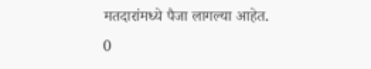मतदारांमध्ये पैजा लागल्या आहेत.
0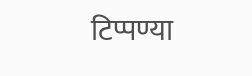टिप्पण्या